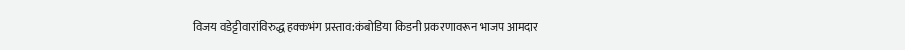विजय वडेट्टीवारांविरुद्ध हक्कभंग प्रस्ताव:कंबोडिया किडनी प्रकरणावरून भाजप आमदार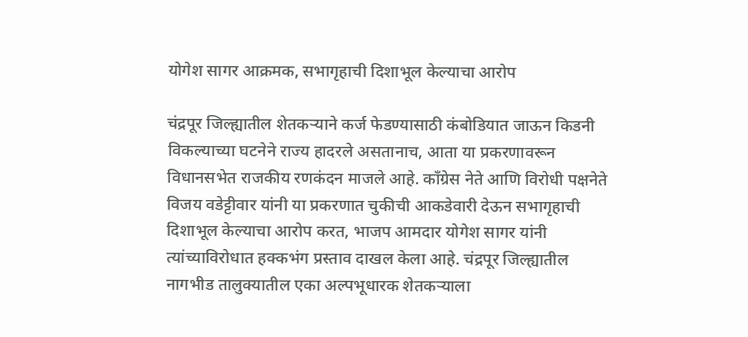योगेश सागर आक्रमक, सभागृहाची दिशाभूल केल्याचा आरोप

चंद्रपूर जिल्ह्यातील शेतकऱ्याने कर्ज फेडण्यासाठी कंबोडियात जाऊन किडनी विकल्याच्या घटनेने राज्य हादरले असतानाच, आता या प्रकरणावरून विधानसभेत राजकीय रणकंदन माजले आहे. काँग्रेस नेते आणि विरोधी पक्षनेते विजय वडेट्टीवार यांनी या प्रकरणात चुकीची आकडेवारी देऊन सभागृहाची दिशाभूल केल्याचा आरोप करत, भाजप आमदार योगेश सागर यांनी त्यांच्याविरोधात हक्कभंग प्रस्ताव दाखल केला आहे. चंद्रपूर जिल्ह्यातील नागभीड तालुक्यातील एका अल्पभूधारक शेतकऱ्याला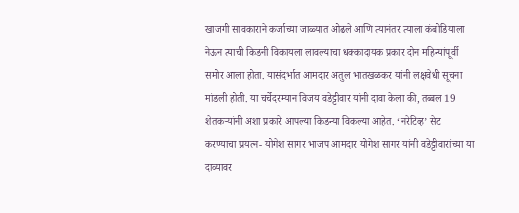खाजगी सावकाराने कर्जाच्या जाळ्यात ओढले आणि त्यानंतर त्याला कंबोडियाला नेऊन त्याची किडनी विकायला लावल्याचा धक्कादायक प्रकार दोन महिन्यांपूर्वी समोर आला होता. यासंदर्भात आमदार अतुल भातखळकर यांनी लक्षवेधी सूचना मांडली होती. या चर्चेदरम्यान विजय वडेट्टीवार यांनी दावा केला की, तब्बल 19 शेतकऱ्यांनी अशा प्रकारे आपल्या किडन्या विकल्या आहेत. ‘नरेटिव्ह’ सेट करण्याचा प्रयत्न- योगेश सागर भाजप आमदार योगेश सागर यांनी वडेट्टीवारांच्या या दाव्यावर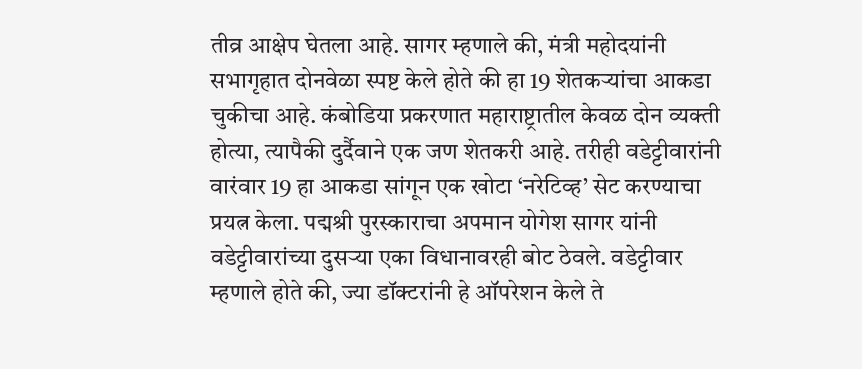तीव्र आक्षेप घेतला आहे. सागर म्हणाले की, मंत्री महोदयांनी सभागृहात दोनवेळा स्पष्ट केले होते की हा 19 शेतकऱ्यांचा आकडा चुकीचा आहे. कंबोडिया प्रकरणात महाराष्ट्रातील केवळ दोन व्यक्ती होत्या, त्यापैकी दुर्दैवाने एक जण शेतकरी आहे. तरीही वडेट्टीवारांनी वारंवार 19 हा आकडा सांगून एक खोटा ‘नरेटिव्ह’ सेट करण्याचा प्रयत्न केला. पद्मश्री पुरस्काराचा अपमान योगेश सागर यांनी वडेट्टीवारांच्या दुसऱ्या एका विधानावरही बोट ठेवले. वडेट्टीवार म्हणाले होते की, ज्या डॉक्टरांनी हे ऑपरेशन केले ते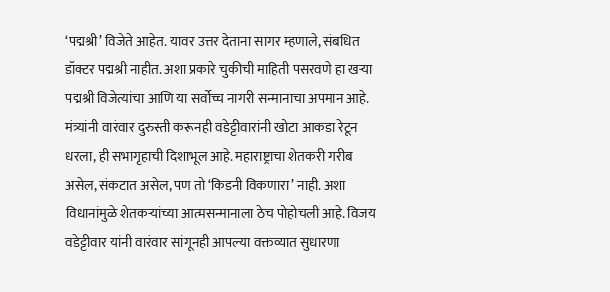‘पद्मश्री’ विजेते आहेत. यावर उत्तर देताना सागर म्हणाले, संबधित डॉक्टर पद्मश्री नाहीत. अशा प्रकारे चुकीची माहिती पसरवणे हा खऱ्या पद्मश्री विजेत्यांचा आणि या सर्वोच्च नागरी सन्मानाचा अपमान आहे. मंत्र्यांनी वारंवार दुरुस्ती करूनही वडेट्टीवारांनी खोटा आकडा रेटून धरला, ही सभागृहाची दिशाभूल आहे. महाराष्ट्राचा शेतकरी गरीब असेल, संकटात असेल, पण तो ‘किडनी विकणारा’ नाही. अशा विधानांमुळे शेतकऱ्यांच्या आत्मसन्मानाला ठेच पोहोचली आहे. विजय वडेट्टीवार यांनी वारंवार सांगूनही आपल्या वक्तव्यात सुधारणा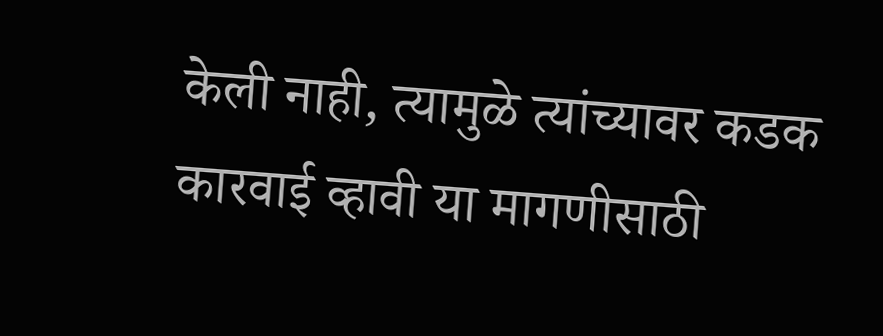केली नाही, त्यामुळे त्यांच्यावर कडक कारवाई व्हावी या मागणीसाठी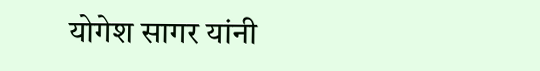योगेश सागर यांनी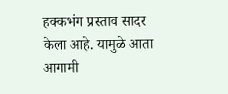हक्कभंग प्रस्ताव सादर केला आहे. यामुळे आता आगामी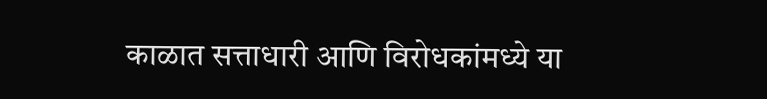काळात सत्ताधारी आणि विरोधकांमध्ये या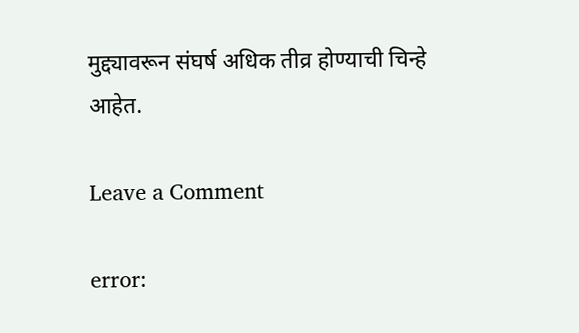मुद्द्यावरून संघर्ष अधिक तीव्र होण्याची चिन्हे आहेत.

Leave a Comment

error: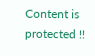Content is protected !!